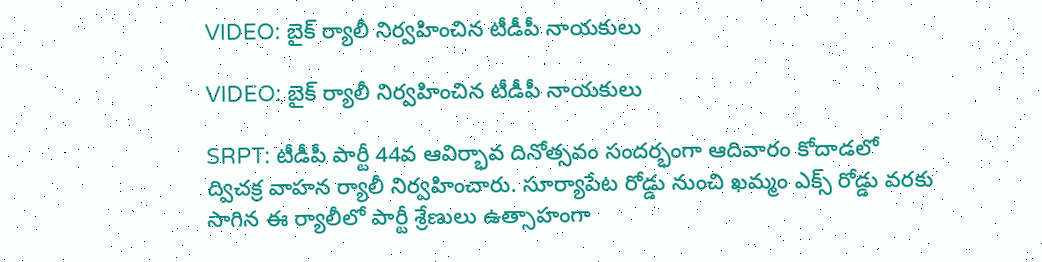VIDEO: బైక్ ర్యాలీ నిర్వహించిన టీడీపీ నాయకులు

VIDEO: బైక్ ర్యాలీ నిర్వహించిన టీడీపీ నాయకులు

SRPT: టీడీపీ పార్టీ 44వ ఆవిర్భావ దినోత్సవం సందర్భంగా ఆదివారం కోదాడలో ద్విచక్ర వాహన ర్యాలీ నిర్వహించారు. సూర్యాపేట రోడ్డు నుంచి ఖమ్మం ఎక్స్ రోడ్డు వరకు సాగిన ఈ ర్యాలీలో పార్టీ శ్రేణులు ఉత్సాహంగా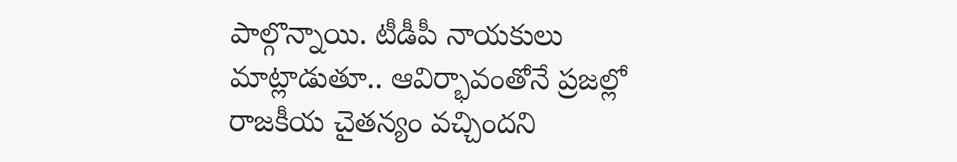పాల్గొన్నాయి. టీడీపీ నాయకులు మాట్లాడుతూ.. ఆవిర్భావంతోనే ప్రజల్లో రాజకీయ చైతన్యం వచ్చిందని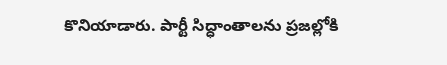కొనియాడారు. పార్టీ సిద్ధాంతాలను ప్రజల్లోకి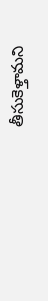తీసుకెళ్తామని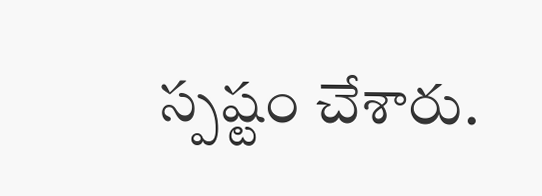స్పష్టం చేశారు.